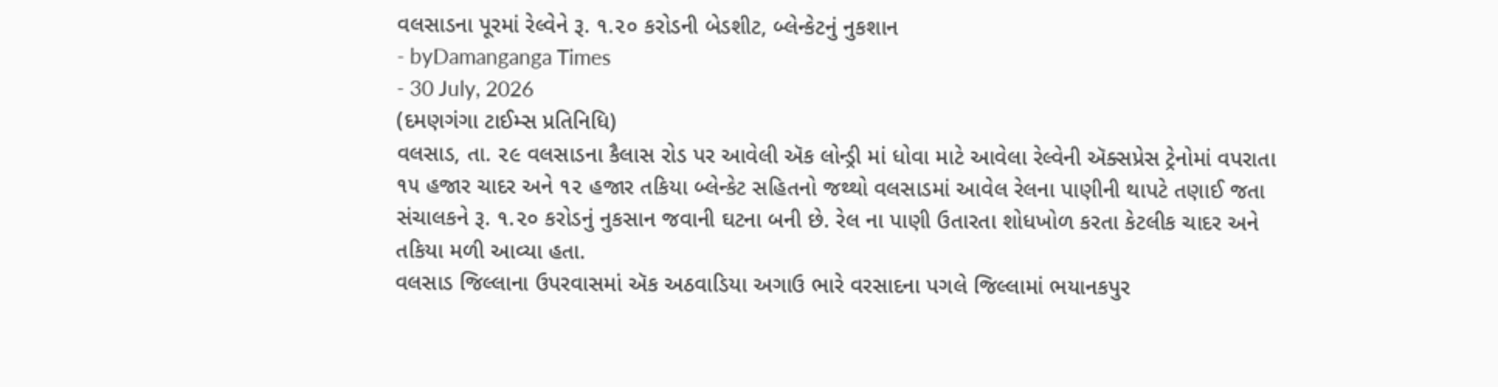વલસાડના પૂરમાં રેલ્વેને રૂ. ૧.૨૦ કરોડની બેડશીટ, બ્લેન્કેટનું નુકશાન
- byDamanganga Times
- 30 July, 2026
(દમણગંગા ટાઈમ્સ પ્રતિનિધિ)
વલસાડ, તા. ૨૯ વલસાડના કૈલાસ રોડ પર આવેલી ઍક લોન્ડ્રી માં ધોવા માટે આવેલા રેલ્વેની ઍક્સપ્રેસ ટ્રેનોમાં વપરાતા ૧૫ હજાર ચાદર અને ૧૨ હજાર તકિયા બ્લેન્કેટ સહિતનો જથ્થો વલસાડમાં આવેલ રેલના પાણીની થાપટે તણાઈ જતા સંચાલકને રૂ. ૧.૨૦ કરોડનું નુકસાન જવાની ઘટના બની છે. રેલ ના પાણી ઉતારતા શોધખોળ કરતા કેટલીક ચાદર અને તકિયા મળી આવ્યા હતા.
વલસાડ જિલ્લાના ઉપરવાસમાં ઍક અઠવાડિયા અગાઉ ભારે વરસાદના પગલે જિલ્લામાં ભયાનકપુર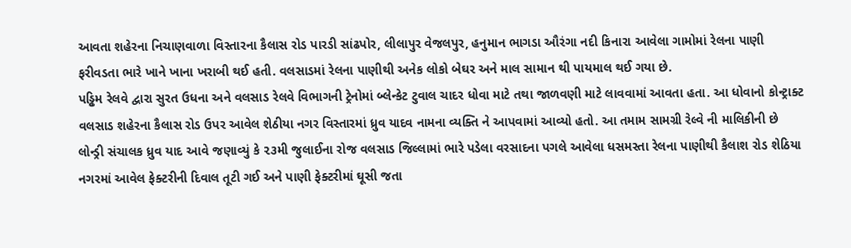આવતા શહેરના નિચાણવાળા વિસ્તારના કૈલાસ રોડ પારડી સાંઢપોર, લીલાપુર વેજલપુર, હનુમાન ભાગડા ઔરંગા નદી કિનારા આવેલા ગામોમાં રેલના પાણી ફરીવડતા ભારે ખાને ખાના ખરાબી થઈ હતી. વલસાડમાં રેલના પાણીથી અનેક લોકો બેઘર અને માલ સામાન થી પાયમાલ થઈ ગયા છે.
પડ્ઢિમ રેલવે દ્વારા સુરત ઉધના અને વલસાડ રેલવે વિભાગની ટ્રેનોમાં બ્લેન્કેટ ટુવાલ ચાદર ધોવા માટે તથા જાળવણી માટે લાવવામાં આવતા હતા. આ ધોવાનો કોન્ટ્રાક્ટ વલસાડ શહેરના કૈલાસ રોડ ઉપર આવેલ શેઠીયા નગર વિસ્તારમાં ધ્રુવ યાદવ નામના વ્યક્તિ ને આપવામાં આવ્યો હતો. આ તમામ સામગ્રી રેલ્વે ની માલિકીની છે લોન્ડ્રી સંચાલક ધ્રુવ યાદ આવે જણાવ્યું કે ૨૩મી જુલાઈના રોજ વલસાડ જિલ્લામાં ભારે પડેલા વરસાદના પગલે આવેલા ધસમસ્તા રેલના પાણીથી કૈલાશ રોડ શેઠિયા નગરમાં આવેલ ફેક્ટરીની દિવાલ તૂટી ગઈ અને પાણી ફેક્ટરીમાં ઘૂસી જતા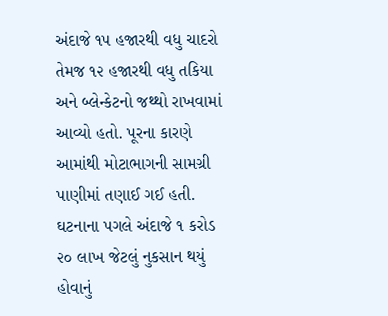અંદાજે ૧૫ હજારથી વધુ ચાદરો તેમજ ૧૨ હજારથી વધુ તકિયા અને બ્લેન્કેટનો જથ્થો રાખવામાં આવ્યો હતો. પૂરના કારણે આમાંથી મોટાભાગની સામગ્રી પાણીમાં તણાઈ ગઈ હતી. ઘટનાના પગલે અંદાજે ૧ કરોડ ૨૦ લાખ જેટલું નુકસાન થયું હોવાનું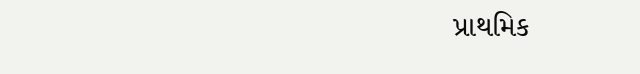પ્રાથમિક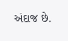અંદાજ છે.